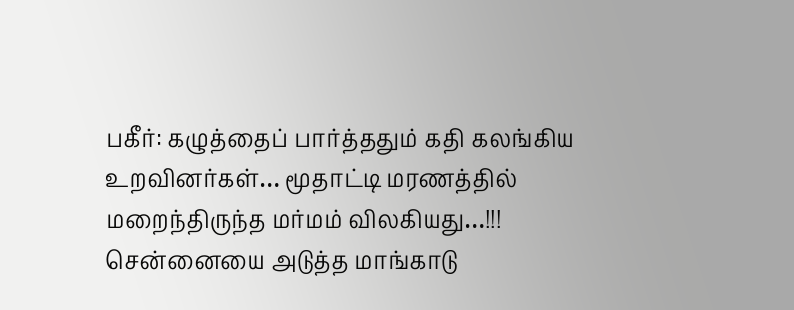பகீர்: கழுத்தைப் பார்த்ததும் கதி கலங்கிய உறவினர்கள்… மூதாட்டி மரணத்தில் மறைந்திருந்த மர்மம் விலகியது…!!!
சென்னையை அடுத்த மாங்காடு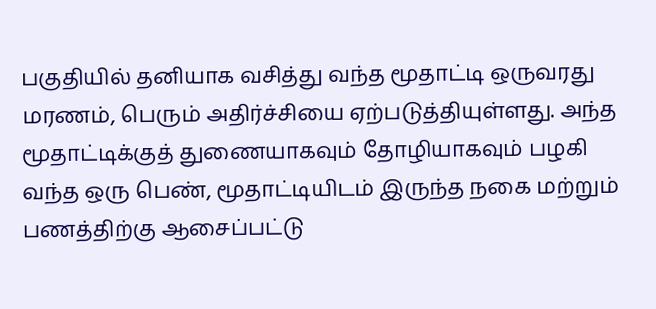பகுதியில் தனியாக வசித்து வந்த மூதாட்டி ஒருவரது மரணம், பெரும் அதிர்ச்சியை ஏற்படுத்தியுள்ளது. அந்த மூதாட்டிக்குத் துணையாகவும் தோழியாகவும் பழகி வந்த ஒரு பெண், மூதாட்டியிடம் இருந்த நகை மற்றும் பணத்திற்கு ஆசைப்பட்டு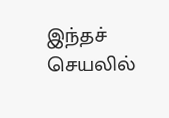இந்தச் செயலில்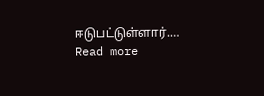ஈடுபட்டுள்ளார்.…
Read more